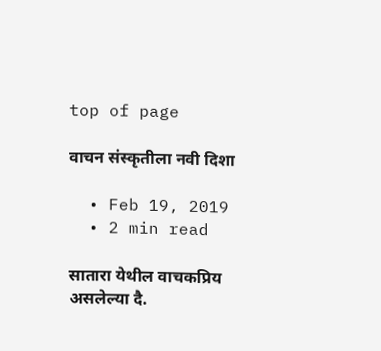top of page

वाचन संस्कृतीला नवी दिशा

  • Feb 19, 2019
  • 2 min read

सातारा येथील वाचकप्रिय असलेल्या दै.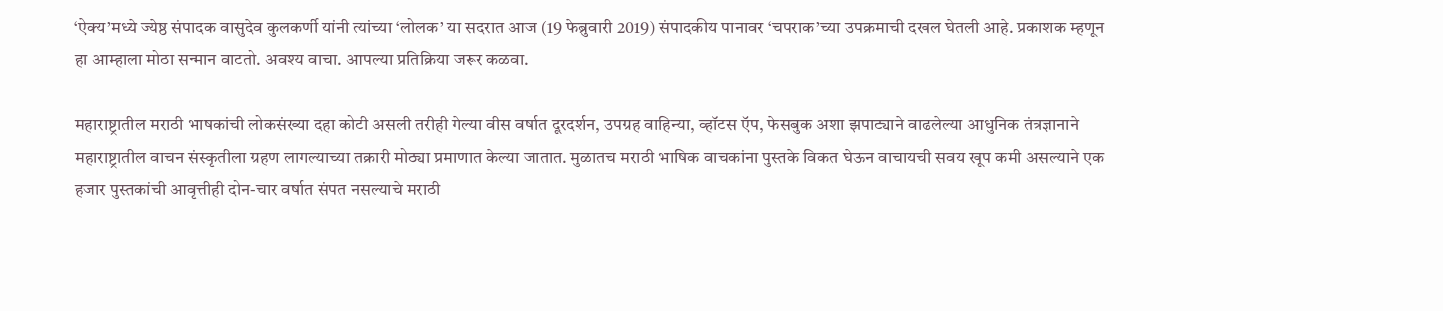‘ऐक्य’मध्ये ज्येष्ठ संपादक वासुदेव कुलकर्णी यांनी त्यांच्या ‘लोलक’ या सदरात आज (19 फेब्रुवारी 2019) संपादकीय पानावर ‘चपराक’च्या उपक्रमाची दखल घेतली आहे. प्रकाशक म्हणून हा आम्हाला मोठा सन्मान वाटतो. अवश्य वाचा. आपल्या प्रतिक्रिया जरूर कळवा.

महाराष्ट्रातील मराठी भाषकांची लोकसंख्या दहा कोटी असली तरीही गेल्या वीस वर्षात दूरदर्शन, उपग्रह वाहिन्या, व्हॉटस ऍप, फेसबुक अशा झपाट्याने वाढलेल्या आधुनिक तंत्रज्ञानाने महाराष्ट्रातील वाचन संस्कृतीला ग्रहण लागल्याच्या तक्रारी मोठ्या प्रमाणात केल्या जातात. मुळातच मराठी भाषिक वाचकांना पुस्तके विकत घेऊन वाचायची सवय खूप कमी असल्याने एक हजार पुस्तकांची आवृत्तीही दोन-चार वर्षात संपत नसल्याचे मराठी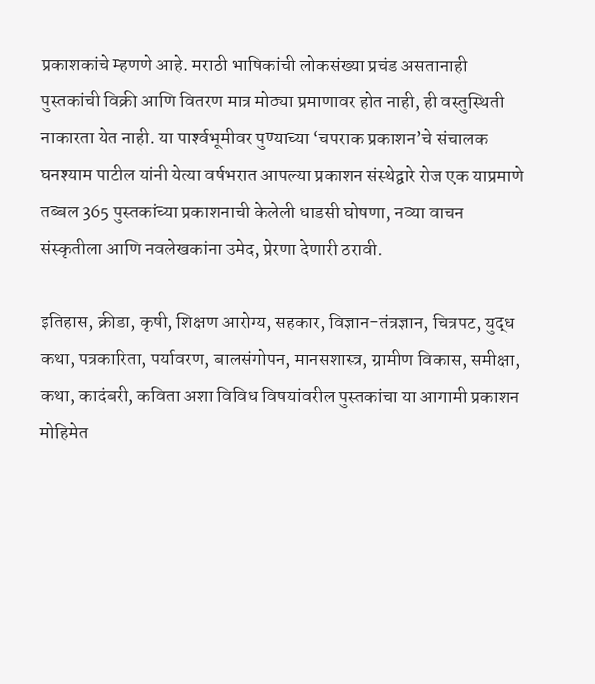प्रकाशकांचे म्हणणे आहे. मराठी भाषिकांची लोकसंख्या प्रचंड असतानाही पुस्तकांची विक्री आणि वितरण मात्र मोठ्या प्रमाणावर होत नाही, ही वस्तुस्थिती नाकारता येत नाही. या पार्श्‍वभूमीवर पुण्याच्या ‘चपराक प्रकाशन’चे संचालक घनश्याम पाटील यांनी येत्या वर्षभरात आपल्या प्रकाशन संस्थेद्वारे रोज एक याप्रमाणे तब्बल 365 पुस्तकांच्या प्रकाशनाची केलेली धाडसी घोषणा, नव्या वाचन संस्कृतीला आणि नवलेखकांना उमेद, प्रेरणा देणारी ठरावी.

इतिहास, क्रीडा, कृषी, शिक्षण आरोग्य, सहकार, विज्ञान-तंत्रज्ञान, चित्रपट, युद्ध कथा, पत्रकारिता, पर्यावरण, बालसंगोपन, मानसशास्त्र, ग्रामीण विकास, समीक्षा, कथा, कादंबरी, कविता अशा विविध विषयांवरील पुस्तकांचा या आगामी प्रकाशन मोहिमेत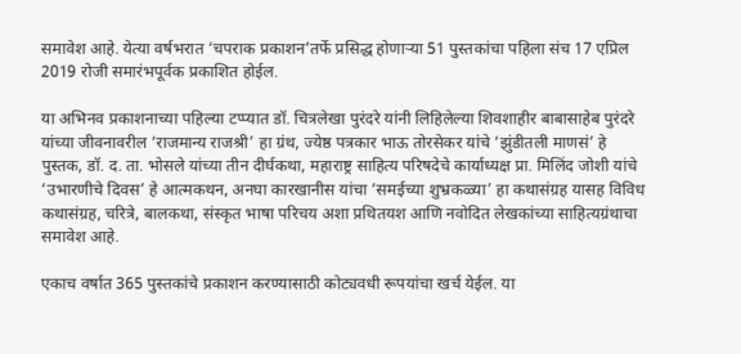समावेश आहे. येत्या वर्षभरात ‘चपराक प्रकाशन’तर्फे प्रसिद्ध होणार्‍या 51 पुस्तकांचा पहिला संच 17 एप्रिल 2019 रोजी समारंभपूर्वक प्रकाशित होईल.

या अभिनव प्रकाशनाच्या पहिल्या टप्प्यात डॉ. चित्रलेखा पुरंदरे यांनी लिहिलेल्या शिवशाहीर बाबासाहेब पुरंदरे यांच्या जीवनावरील ‘राजमान्य राजश्री’ हा ग्रंथ, ज्येष्ठ पत्रकार भाऊ तोरसेकर यांचे ‘झुंडीतली माणसं’ हे पुस्तक, डॉ. द. ता. भोसले यांच्या तीन दीर्घकथा, महाराष्ट्र साहित्य परिषदेचे कार्याध्यक्ष प्रा. मिलिंद जोशी यांचे ‘उभारणीचे दिवस’ हे आत्मकथन, अनघा कारखानीस यांचा ‘समईच्या शुभ्रकळ्या’ हा कथासंग्रह यासह विविध कथासंग्रह, चरित्रे, बालकथा, संस्कृत भाषा परिचय अशा प्रथितयश आणि नवोदित लेखकांच्या साहित्यग्रंथाचा समावेश आहे.

एकाच वर्षात 365 पुस्तकांचे प्रकाशन करण्यासाठी कोट्यवधी रूपयांचा खर्च येईल. या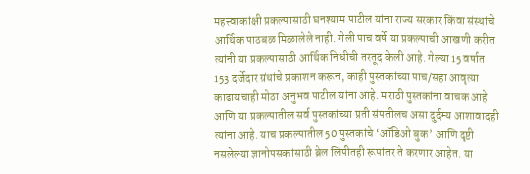महत्त्वाकांक्षी प्रकल्पासाठी घनश्याम पाटील यांना राज्य सरकार किंवा संस्थांचे आर्थिक पाठबळ मिळालेले नाही. गेली पाच वर्षे या प्रकल्पाची आखणी करीत त्यांनी या प्रकल्पासाठी आर्थिक निधीची तरतूद केली आहे. गेल्या 15 वर्षात 153 दर्जेदार ग्रंथांचे प्रकाशन करून, काही पुस्तकांच्या पाच/सहा आवृत्या काढायचाही मोठा अनुभव पाटील यांना आहे. मराठी पुस्तकांना वाचक आहे आणि या प्रकल्पातील सर्व पुस्तकांच्या प्रती संपतीलच असा दुर्दम्य आशावादही त्यांना आहे. याच प्रकल्पातील 50 पुस्तकांचे ‘ऑडिओ बुक’ आणि दृष्टी नसलेल्या ज्ञानोपसकांसाठी ब्रेल लिपीतही रूपांतर ते करणार आहेत. या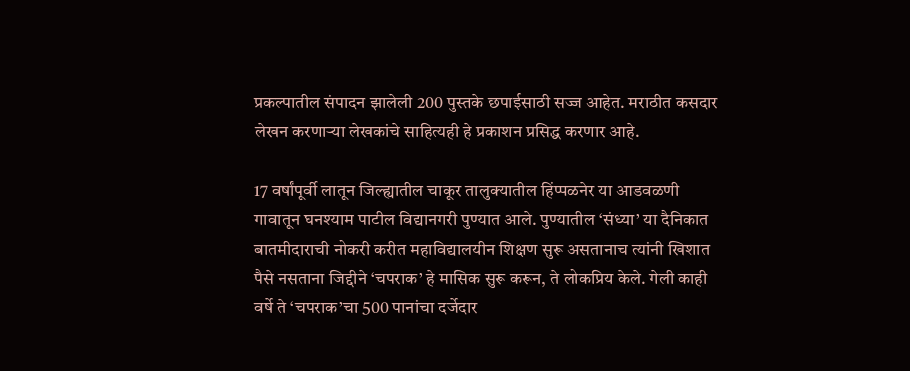प्रकल्पातील संपादन झालेली 200 पुस्तके छपाईसाठी सज्ज आहेत. मराठीत कसदार लेखन करणार्‍या लेखकांचे साहित्यही हे प्रकाशन प्रसिद्ध करणार आहे.

17 वर्षांपूर्वी लातून जिल्ह्यातील चाकूर तालुक्यातील हिंप्पळनेर या आडवळणी गावातून घनश्याम पाटील विद्यानगरी पुण्यात आले. पुण्यातील ‘संध्या’ या दैनिकात बातमीदाराची नोकरी करीत महाविद्यालयीन शिक्षण सुरू असतानाच त्यांनी खिशात पैसे नसताना जिद्दीने ‘चपराक’ हे मासिक सुरू करून, ते लोकप्रिय केले. गेली काही वर्षे ते ‘चपराक’चा 500 पानांचा दर्जेदार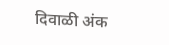दिवाळी अंक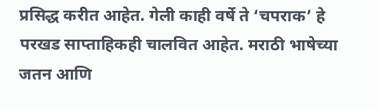प्रसिद्ध करीत आहेत. गेली काही वर्षे ते ‘चपराक’ हे परखड साप्ताहिकही चालवित आहेत. मराठी भाषेच्या जतन आणि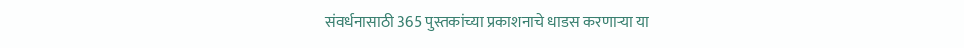संवर्धनासाठी 365 पुस्तकांच्या प्रकाशनाचे धाडस करणार्‍या या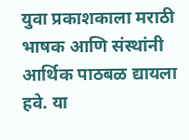युवा प्रकाशकाला मराठी भाषक आणि संस्थांनी आर्थिक पाठबळ द्यायला हवे. या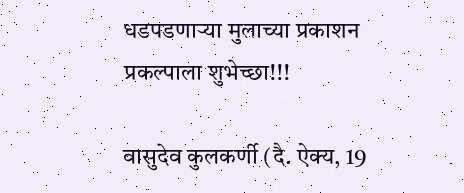धडपडणार्‍या मुलाच्या प्रकाशन प्रकल्पाला शुभेच्छा!!!

वासुदेव कुलकर्णी (दै. ऐक्य, 19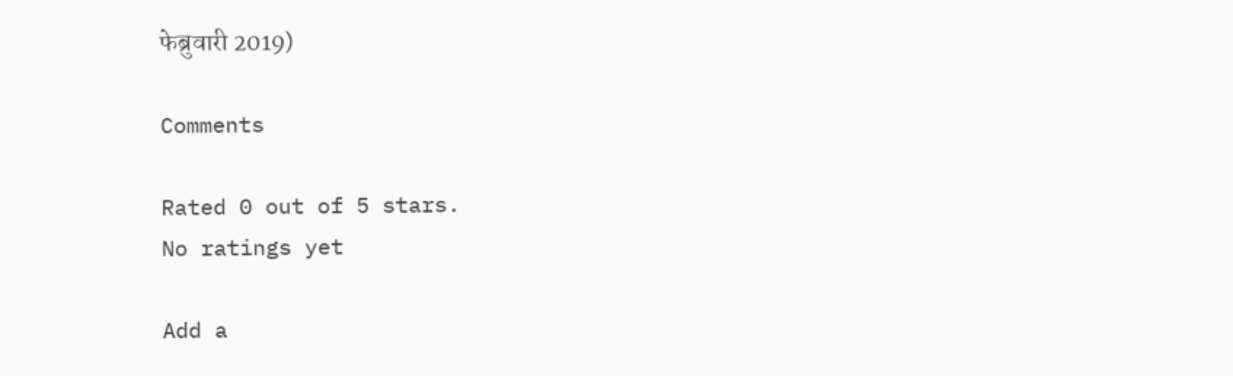फेब्रुवारी 2019)

Comments

Rated 0 out of 5 stars.
No ratings yet

Add a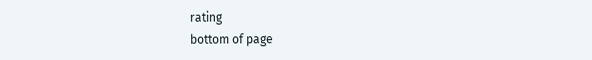rating
bottom of page